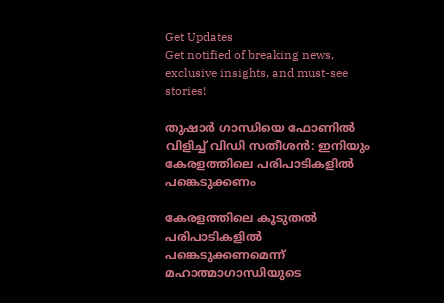Get Updates
Get notified of breaking news, exclusive insights, and must-see stories!

തുഷാർ ഗാന്ധിയെ ഫോണില്‍ വിളിച്ച് വിഡി സതീശന്‍: ഇനിയും കേരളത്തിലെ പരിപാടികളില്‍ പങ്കെടുക്കണം

കേരളത്തിലെ കൂടുതല്‍ പരിപാടികളില്‍ പങ്കെടുക്കണമെന്ന് മഹാത്മാഗാന്ധിയുടെ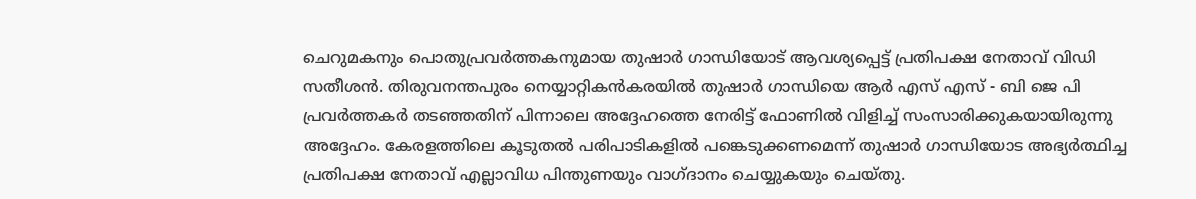ചെറുമകനും പൊതുപ്രവര്‍ത്തകനുമായ തുഷാർ ഗാന്ധിയോട് ആവശ്യപ്പെട്ട് പ്രതിപക്ഷ നേതാവ് വിഡി സതീശന്‍. തിരുവനന്തപുരം നെയ്യാറ്റികന്‍കരയില്‍ തുഷാർ ഗാന്ധിയെ ആര്‍ എസ് എസ് - ബി ജെ പി പ്രവര്‍ത്തകര്‍ തടഞ്ഞതിന് പിന്നാലെ അദ്ദേഹത്തെ നേരിട്ട് ഫോണില്‍ വിളിച്ച് സംസാരിക്കുകയായിരുന്നു അദ്ദേഹം. കേരളത്തിലെ കൂടുതല്‍ പരിപാടികളില്‍ പങ്കെടുക്കണമെന്ന് തുഷാർ ഗാന്ധിയോട അഭ്യർത്ഥിച്ച പ്രതിപക്ഷ നേതാവ് എല്ലാവിധ പിന്തുണയും വാഗ്ദാനം ചെയ്യുകയും ചെയ്തു.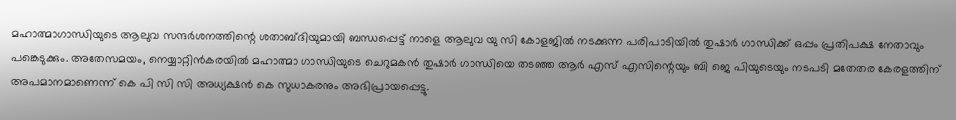മഹാത്മാഗാന്ധിയുടെ ആലുവ സന്ദര്‍ശനത്തിന്റെ ശതാബ്ദിയുമായി ബന്ധപ്പെട്ട് നാളെ ആലുവ യു സി കോളജില്‍ നടക്കുന്ന പരിപാടിയില്‍ തുഷാര്‍ ഗാന്ധിക്ക് ഒപ്പം പ്രതിപക്ഷ നേതാവും പങ്കെടുക്കും. അതേസമയം, നെയ്യാറ്റിന്‍കരയില്‍ മഹാത്മാ ഗാന്ധിയുടെ ചെറുമകന്‍ തുഷാര്‍ ഗാന്ധിയെ തടഞ്ഞ ആര്‍ എസ് എസിന്റെയും ബി ജെ പിയുടെയും നടപടി മതേതര കേരളത്തിന് അപമാനമാണെന്ന് കെ പി സി സി അധ്യക്ഷന്‍ കെ സുധാകരനും അഭിപ്രായപ്പെട്ടു.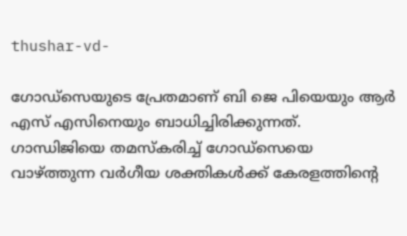thushar-vd-

ഗോഡ്‌സെയുടെ പ്രേതമാണ് ബി ജെ പിയെയും ആർ എസ് എസിനെയും ബാധിച്ചിരിക്കുന്നത്. ഗാന്ധിജിയെ തമസ്കരിച്ച് ഗോഡ്‌സെയെ വാഴ്ത്തുന്ന വര്‍ഗീയ ശക്തികള്‍ക്ക് കേരളത്തിന്റെ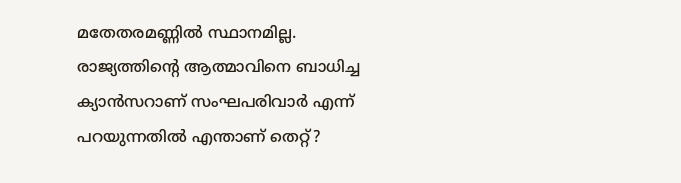മതേതരമണ്ണില്‍ സ്ഥാനമില്ല.
രാജ്യത്തിന്റെ ആത്മാവിനെ ബാധിച്ച ക്യാന്‍സറാണ് സംഘപരിവാര്‍ എന്ന് പറയുന്നതില്‍ എന്താണ് തെറ്റ്?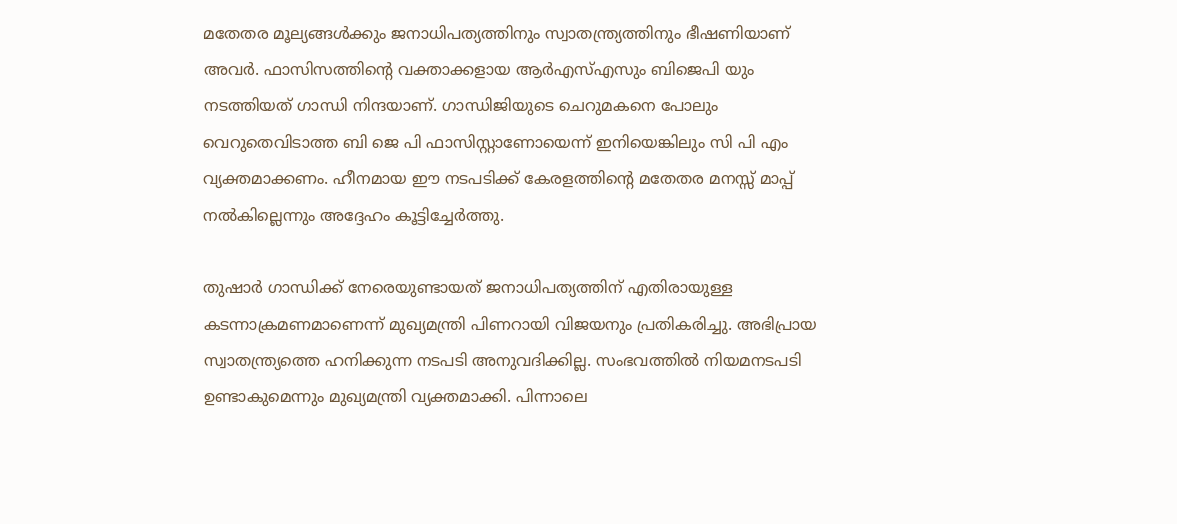മതേതര മൂല്യങ്ങള്‍ക്കും ജനാധിപത്യത്തിനും സ്വാതന്ത്ര്യത്തിനും ഭീഷണിയാണ് അവർ. ഫാസിസത്തിന്റെ വക്താക്കളായ ആര്‍എസ്എസും ബിജെപി യും നടത്തിയത് ഗാന്ധി നിന്ദയാണ്. ഗാന്ധിജിയുടെ ചെറുമകനെ പോലും വെറുതെവിടാത്ത ബി ജെ പി ഫാസിസ്റ്റാണോയെന്ന് ഇനിയെങ്കിലും സി പി എം വ്യക്തമാക്കണം. ഹീനമായ ഈ നടപടിക്ക് കേരളത്തിന്റെ മതേതര മനസ്സ് മാപ്പ് നല്‍കില്ലെന്നും അദ്ദേഹം കൂട്ടിച്ചേർത്തു.

തുഷാര്‍ ഗാന്ധിക്ക് നേരെയുണ്ടായത് ജനാധിപത്യത്തിന് എതിരായുള്ള കടന്നാക്രമണമാണെന്ന് മുഖ്യമന്ത്രി പിണറായി വിജയനും പ്രതികരിച്ചു. അഭിപ്രായ സ്വാതന്ത്ര്യത്തെ ഹനിക്കുന്ന നടപടി അനുവദിക്കില്ല. സംഭവത്തില്‍ നിയമനടപടി ഉണ്ടാകുമെന്നും മുഖ്യമന്ത്രി വ്യക്തമാക്കി. പിന്നാലെ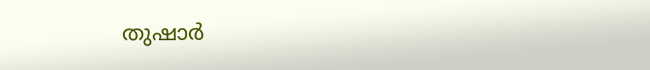തുഷാര്‍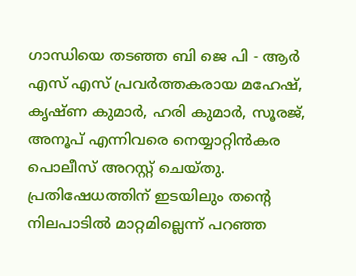ഗാന്ധിയെ തടഞ്ഞ ബി ജെ പി - ആര്‍ എസ് എസ് പ്രവര്‍ത്തകരായ മഹേഷ്, കൃഷ്ണ കുമാര്‍, ഹരി കുമാര്‍, സൂരജ്, അനൂപ് എന്നിവരെ നെയ്യാറ്റിന്‍കര പൊലീസ് അറസ്റ്റ് ചെയ്തു. പ്രതിഷേധത്തിന് ഇടയിലും തന്റെ നിലപാടില്‍ മാറ്റമില്ലെന്ന് പറഞ്ഞ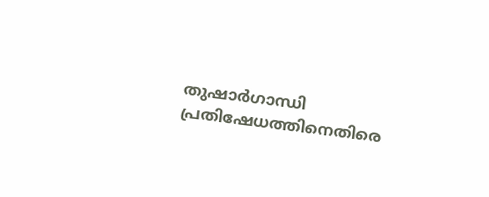തുഷാര്‍ഗാന്ധി പ്രതിഷേധത്തിനെതിരെ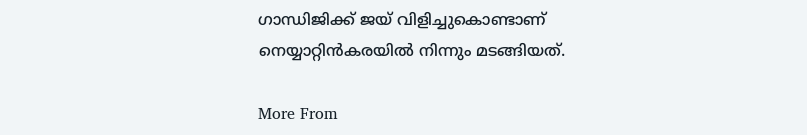ഗാന്ധിജിക്ക് ജയ് വിളിച്ചുകൊണ്ടാണ് നെയ്യാറ്റിന്‍കരയില്‍ നിന്നും മടങ്ങിയത്.

More From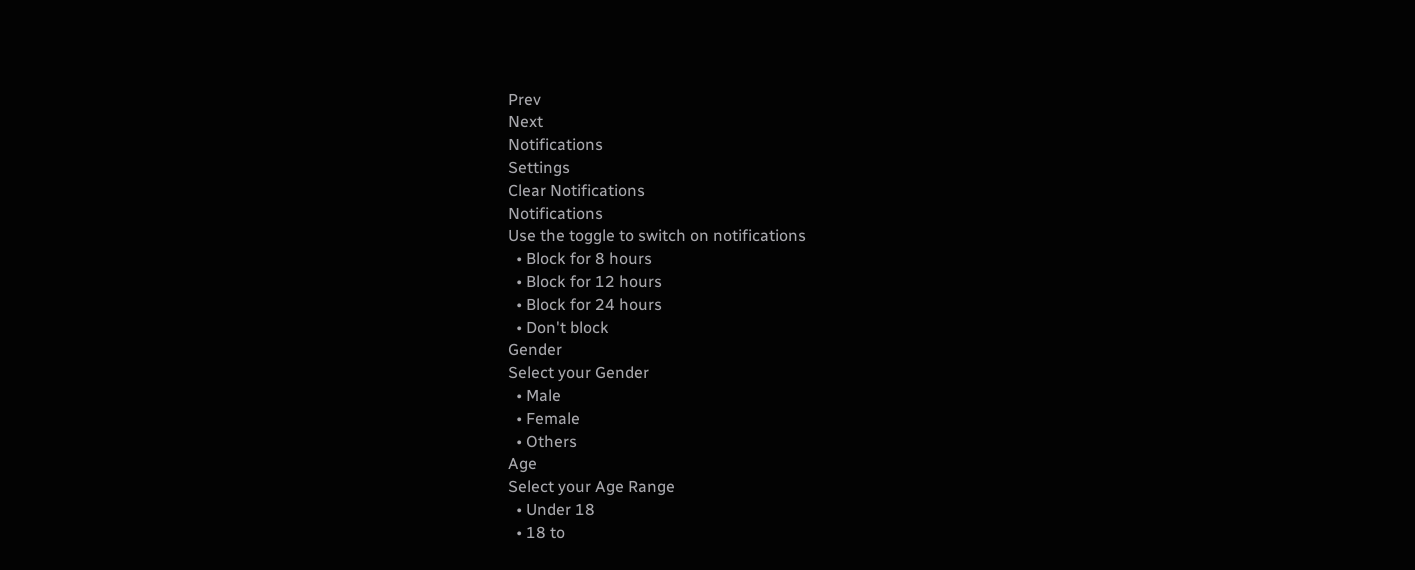Prev
Next
Notifications
Settings
Clear Notifications
Notifications
Use the toggle to switch on notifications
  • Block for 8 hours
  • Block for 12 hours
  • Block for 24 hours
  • Don't block
Gender
Select your Gender
  • Male
  • Female
  • Others
Age
Select your Age Range
  • Under 18
  • 18 to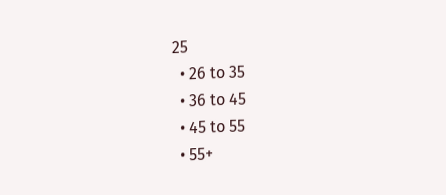25
  • 26 to 35
  • 36 to 45
  • 45 to 55
  • 55+